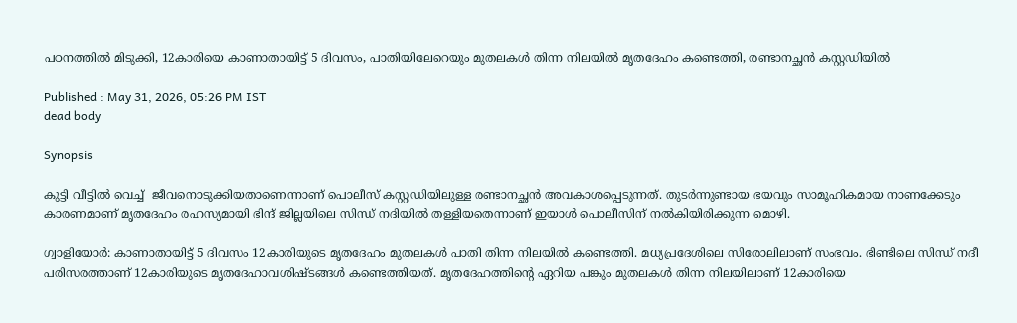പഠനത്തിൽ മിടുക്കി, 12കാരിയെ കാണാതായിട്ട് 5 ദിവസം, പാതിയിലേറെയും മുതലകൾ തിന്ന നിലയിൽ മൃതദേഹം കണ്ടെത്തി, രണ്ടാനച്ഛൻ കസ്റ്റഡിയിൽ

Published : May 31, 2026, 05:26 PM IST
dead body

Synopsis

കുട്ടി വീട്ടിൽ വെച്ച്  ജീവനൊടുക്കിയതാണെന്നാണ് പൊലീസ് കസ്റ്റഡിയിലുള്ള രണ്ടാനച്ഛൻ അവകാശപ്പെടുന്നത്. തുടർന്നുണ്ടായ ഭയവും സാമൂഹികമായ നാണക്കേടും കാരണമാണ് മൃതദേഹം രഹസ്യമായി ഭിന്ദ് ജില്ലയിലെ സിന്ധ് നദിയിൽ തള്ളിയതെന്നാണ് ഇയാൾ പൊലീസിന് നൽകിയിരിക്കുന്ന മൊഴി.

ഗ്വാളിയോർ: കാണാതായിട്ട് 5 ദിവസം 12കാരിയുടെ മൃതദേഹം മുതലകൾ പാതി തിന്ന നിലയിൽ കണ്ടെത്തി. മധ്യപ്രദേശിലെ സിരോലിലാണ് സംഭവം. ഭിണ്ടിലെ സിന്ധ് നദീ പരിസരത്താണ് 12കാരിയുടെ മൃതദേഹാവശിഷ്ടങ്ങൾ കണ്ടെത്തിയത്. മൃതദേഹത്തിന്റെ ഏറിയ പങ്കും മുതലകൾ തിന്ന നിലയിലാണ് 12കാരിയെ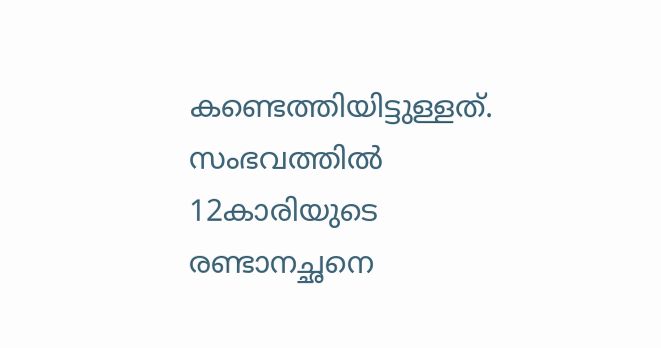കണ്ടെത്തിയിട്ടുള്ളത്. സംഭവത്തിൽ 12കാരിയുടെ രണ്ടാനച്ഛനെ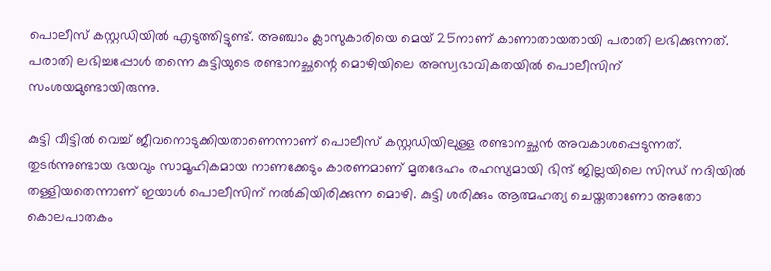പൊലീസ് കസ്റ്റഡിയിൽ എടുത്തിട്ടുണ്ട്. അഞ്ചാം ക്ലാസുകാരിയെ മെയ് 25നാണ് കാണാതായതായി പരാതി ലഭിക്കുന്നത്. പരാതി ലഭിച്ചപ്പോൾ തന്നെ കുട്ടിയുടെ രണ്ടാനച്ഛന്റെ മൊഴിയിലെ അസ്വഭാവികതയിൽ പൊലീസിന് സംശയമുണ്ടായിരുന്നു.

കുട്ടി വീട്ടിൽ വെച്ച് ജീവനൊടുക്കിയതാണെന്നാണ് പൊലീസ് കസ്റ്റഡിയിലുള്ള രണ്ടാനച്ഛൻ അവകാശപ്പെടുന്നത്. തുടർന്നുണ്ടായ ഭയവും സാമൂഹികമായ നാണക്കേടും കാരണമാണ് മൃതദേഹം രഹസ്യമായി ഭിന്ദ് ജില്ലയിലെ സിന്ധ് നദിയിൽ തള്ളിയതെന്നാണ് ഇയാൾ പൊലീസിന് നൽകിയിരിക്കുന്ന മൊഴി. കുട്ടി ശരിക്കും ആത്മഹത്യ ചെയ്തതാണോ അതോ കൊലപാതകം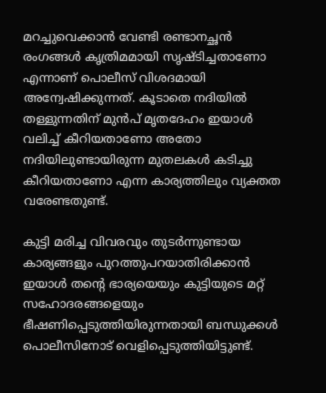മറച്ചുവെക്കാൻ വേണ്ടി രണ്ടാനച്ഛൻ രംഗങ്ങൾ കൃത്രിമമായി സൃഷ്ടിച്ചതാണോ എന്നാണ് പൊലീസ് വിശദമായി അന്വേഷിക്കുന്നത്. കൂടാതെ നദിയിൽ തള്ളുന്നതിന് മുൻപ് മൃതദേഹം ഇയാൾ വലിച്ച് കീറിയതാണോ അതോ നദിയിലുണ്ടായിരുന്ന മുതലകൾ കടിച്ചു കീറിയതാണോ എന്ന കാര്യത്തിലും വ്യക്തത വരേണ്ടതുണ്ട്.

കുട്ടി മരിച്ച വിവരവും തുടർന്നുണ്ടായ കാര്യങ്ങളും പുറത്തുപറയാതിരിക്കാൻ ഇയാൾ തന്റെ ഭാര്യയെയും കുട്ടിയുടെ മറ്റ് സഹോദരങ്ങളെയും ഭീഷണിപ്പെടുത്തിയിരുന്നതായി ബന്ധുക്കൾ പൊലീസിനോട് വെളിപ്പെടുത്തിയിട്ടുണ്ട്.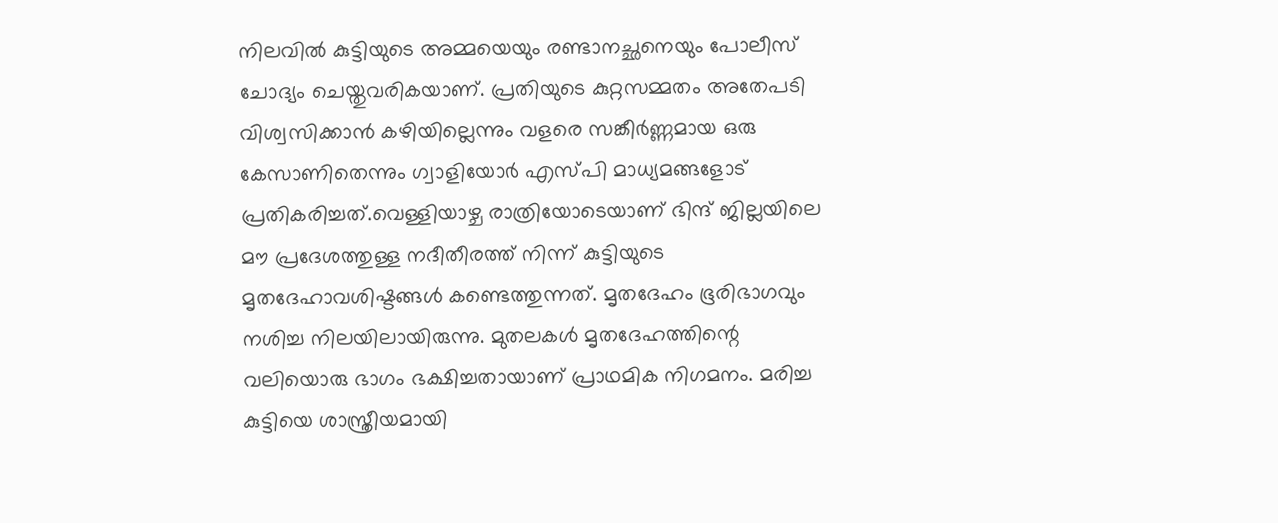നിലവിൽ കുട്ടിയുടെ അമ്മയെയും രണ്ടാനച്ഛനെയും പോലീസ് ചോദ്യം ചെയ്തുവരികയാണ്. പ്രതിയുടെ കുറ്റസമ്മതം അതേപടി വിശ്വസിക്കാൻ കഴിയില്ലെന്നും വളരെ സങ്കീർണ്ണമായ ഒരു കേസാണിതെന്നും ഗ്വാളിയോർ എസ്പി മാധ്യമങ്ങളോട് പ്രതികരിച്ചത്.വെള്ളിയാഴ്ച രാത്രിയോടെയാണ് ഭിന്ദ് ജില്ലയിലെ മൗ പ്രദേശത്തുള്ള നദീതീരത്ത് നിന്ന് കുട്ടിയുടെ മൃതദേഹാവശിഷ്ടങ്ങൾ കണ്ടെത്തുന്നത്. മൃതദേഹം ഭൂരിഭാഗവും നശിച്ച നിലയിലായിരുന്നു. മുതലകൾ മൃതദേഹത്തിന്റെ വലിയൊരു ഭാഗം ഭക്ഷിച്ചതായാണ് പ്രാഥമിക നിഗമനം. മരിച്ച കുട്ടിയെ ശാസ്ത്രീയമായി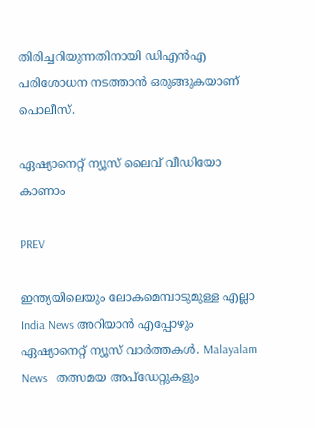തിരിച്ചറിയുന്നതിനായി ഡിഎൻഎ പരിശോധന നടത്താൻ ഒരുങ്ങുകയാണ് പൊലീസ്.

ഏഷ്യാനെറ്റ് ന്യൂസ് ലൈവ് വീഡിയോ കാണാം

PREV

ഇന്ത്യയിലെയും ലോകമെമ്പാടുമുള്ള എല്ലാ India News അറിയാൻ എപ്പോഴും ഏഷ്യാനെറ്റ് ന്യൂസ് വാർത്തകൾ. Malayalam News   തത്സമയ അപ്‌ഡേറ്റുകളും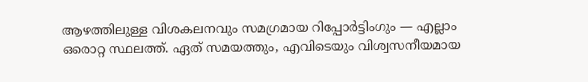ആഴത്തിലുള്ള വിശകലനവും സമഗ്രമായ റിപ്പോർട്ടിംഗും — എല്ലാം ഒരൊറ്റ സ്ഥലത്ത്. ഏത് സമയത്തും, എവിടെയും വിശ്വസനീയമായ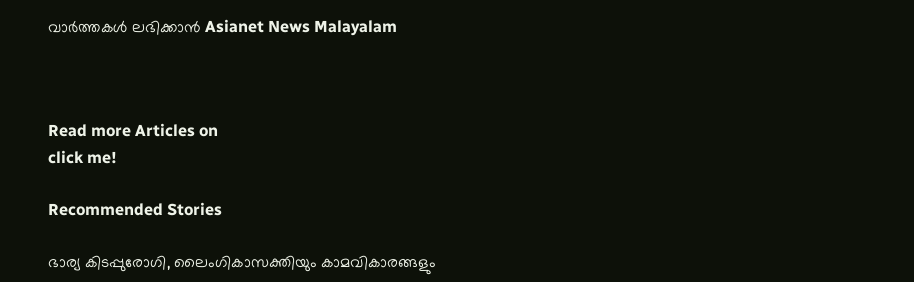വാർത്തകൾ ലഭിക്കാൻ Asianet News Malayalam



Read more Articles on
click me!

Recommended Stories

ഭാര്യ കിടപ്പുരോഗി, ലൈംഗികാസക്തിയും കാമവികാരങ്ങളും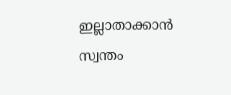ഇല്ലാതാക്കാൻ സ്വന്തം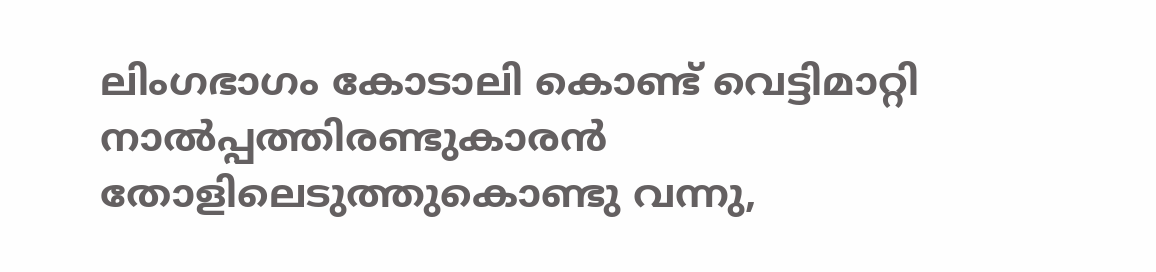ലിംഗഭാഗം കോടാലി കൊണ്ട് വെട്ടിമാറ്റി നാൽപ്പത്തിരണ്ടുകാരൻ
തോളിലെടുത്തുകൊണ്ടു വന്നു,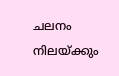ചലനം നിലയ്ക്കും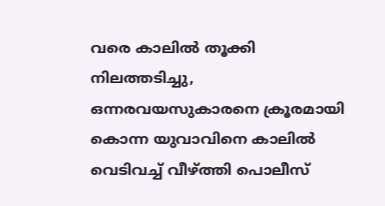വരെ കാലിൽ തൂക്കി നിലത്തടിച്ചു, ഒന്നരവയസുകാരനെ ക്രൂരമായി കൊന്ന യുവാവിനെ കാലിൽ വെടിവച്ച് വീഴ്ത്തി പൊലീസ്